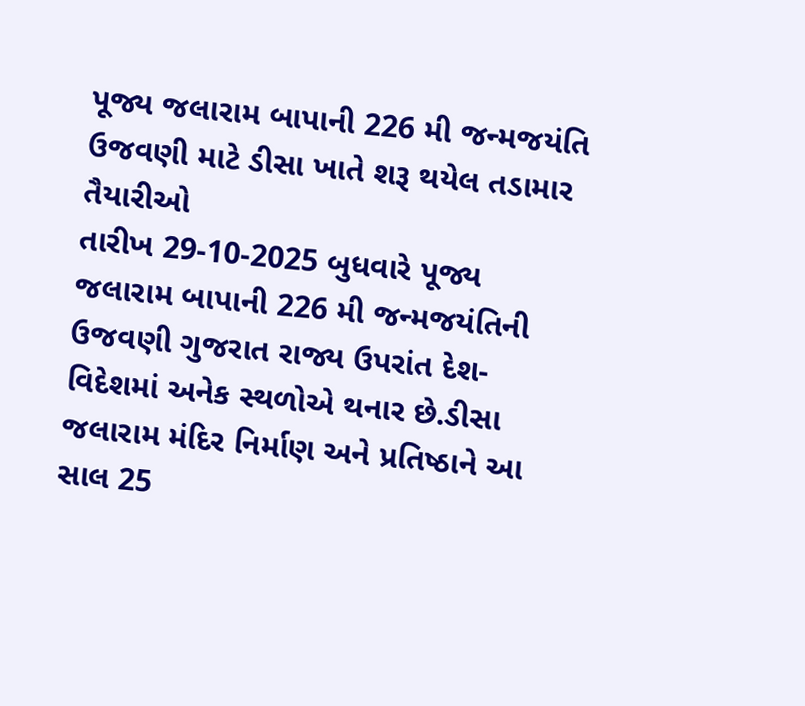પૂજ્ય જલારામ બાપાની 226 મી જન્મજયંતિ ઉજવણી માટે ડીસા ખાતે શરૂ થયેલ તડામાર તૈયારીઓ
તારીખ 29-10-2025 બુધવારે પૂજ્ય જલારામ બાપાની 226 મી જન્મજયંતિની ઉજવણી ગુજરાત રાજ્ય ઉપરાંત દેશ-વિદેશમાં અનેક સ્થળોએ થનાર છે.ડીસા જલારામ મંદિર નિર્માણ અને પ્રતિષ્ઠાને આ સાલ 25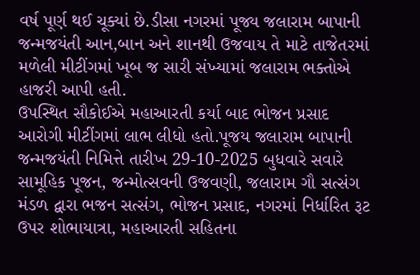વર્ષ પૂર્ણ થઈ ચૂક્યાં છે.ડીસા નગરમાં પૂજ્ય જલારામ બાપાની જન્મજયંતી આન,બાન અને શાનથી ઉજવાય તે માટે તાજેતરમાં મળેલી મીટીંગમાં ખૂબ જ સારી સંખ્યામાં જલારામ ભક્તોએ હાજરી આપી હતી.
ઉપસ્થિત સૌકોઈએ મહાઆરતી કર્યા બાદ ભોજન પ્રસાદ આરોગી મીટીંગમાં લાભ લીધો હતો.પૂજય જલારામ બાપાની જન્મજયંતી નિમિત્તે તારીખ 29-10-2025 બુધવારે સવારે સામૂહિક પૂજન, જન્મોત્સવની ઉજવણી, જલારામ ગૌ સત્સંગ મંડળ દ્વારા ભજન સત્સંગ, ભોજન પ્રસાદ, નગરમાં નિર્ધારિત રૂટ ઉપર શોભાયાત્રા, મહાઆરતી સહિતના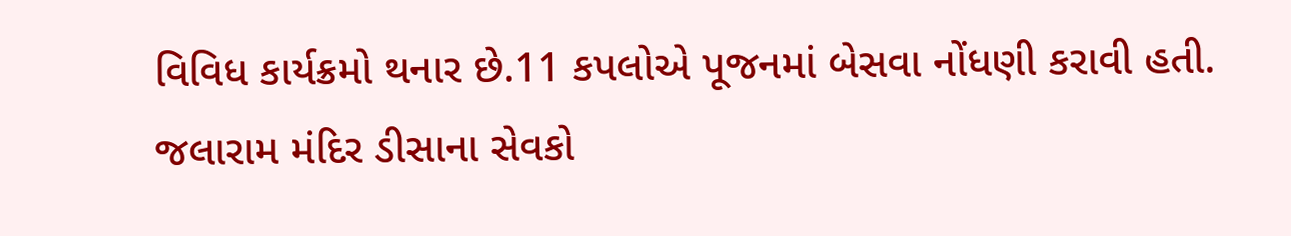વિવિધ કાર્યક્રમો થનાર છે.11 કપલોએ પૂજનમાં બેસવા નોંધણી કરાવી હતી.
જલારામ મંદિર ડીસાના સેવકો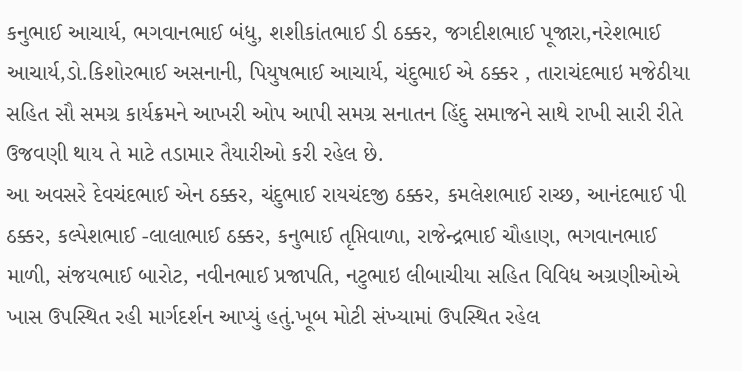કનુભાઈ આચાર્ય, ભગવાનભાઈ બંધુ, શશીકાંતભાઈ ડી ઠક્કર, જગદીશભાઈ પૂજારા,નરેશભાઈ આચાર્ય,ડો.કિશોરભાઈ અસનાની, પિયુષભાઈ આચાર્ય, ચંદુભાઈ એ ઠક્કર , તારાચંદભાઇ મજેઠીયા સહિત સૌ સમગ્ર કાર્યક્રમને આખરી ઓપ આપી સમગ્ર સનાતન હિંદુ સમાજને સાથે રાખી સારી રીતે ઉજવણી થાય તે માટે તડામાર તૈયારીઓ કરી રહેલ છે.
આ અવસરે દેવચંદભાઈ એન ઠક્કર, ચંદુભાઈ રાયચંદજી ઠક્કર, કમલેશભાઈ રાચ્છ, આનંદભાઈ પી ઠક્કર, કલ્પેશભાઈ -લાલાભાઈ ઠક્કર, કનુભાઈ તૃપ્તિવાળા, રાજેન્દ્રભાઈ ચૌહાણ, ભગવાનભાઈ માળી, સંજયભાઈ બારોટ, નવીનભાઈ પ્રજાપતિ, નટુભાઇ લીબાચીયા સહિત વિવિધ અગ્રણીઓએ ખાસ ઉપસ્થિત રહી માર્ગદર્શન આપ્યું હતું.ખૂબ મોટી સંખ્યામાં ઉપસ્થિત રહેલ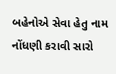બહેનોએ સેવા હેતુ નામ નોંધણી કરાવી સારો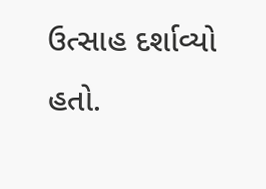ઉત્સાહ દર્શાવ્યો હતો.